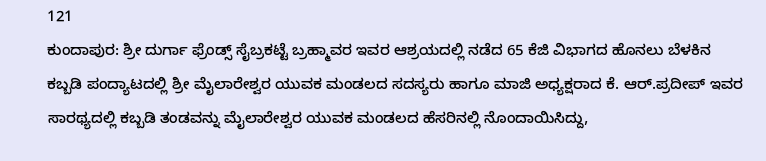121
ಕುಂದಾಪುರ: ಶ್ರೀ ದುರ್ಗಾ ಫ್ರೆಂಡ್ಸ್ ಸೈಬ್ರಕಟ್ಟೆ ಬ್ರಹ್ಮಾವರ ಇವರ ಆಶ್ರಯದಲ್ಲಿ ನಡೆದ 65 ಕೆಜಿ ವಿಭಾಗದ ಹೊನಲು ಬೆಳಕಿನ ಕಬ್ಬಡಿ ಪಂದ್ಯಾಟದಲ್ಲಿ ಶ್ರೀ ಮೈಲಾರೇಶ್ವರ ಯುವಕ ಮಂಡಲದ ಸದಸ್ಯರು ಹಾಗೂ ಮಾಜಿ ಅಧ್ಯಕ್ಷರಾದ ಕೆ. ಆರ್.ಪ್ರದೀಪ್ ಇವರ ಸಾರಥ್ಯದಲ್ಲಿ ಕಬ್ಬಡಿ ತಂಡವನ್ನು ಮೈಲಾರೇಶ್ವರ ಯುವಕ ಮಂಡಲದ ಹೆಸರಿನಲ್ಲಿ ನೊಂದಾಯಿಸಿದ್ದು,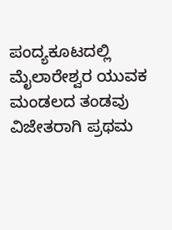ಪಂದ್ಯಕೂಟದಲ್ಲಿ ಮೈಲಾರೇಶ್ವರ ಯುವಕ ಮಂಡಲದ ತಂಡವು ವಿಜೇತರಾಗಿ ಪ್ರಥಮ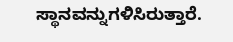ಸ್ಥಾನವನ್ನುಗಳಿಸಿರುತ್ತಾರೆ.